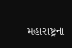મહારાષ્ટ્રના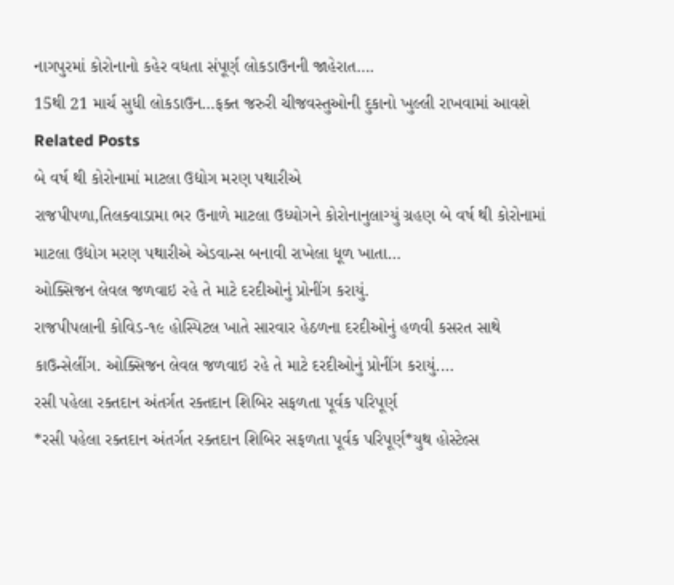નાગપુરમાં કોરોનાનો કહેર વધતા સંપૂર્ણ લોકડાઉનની જાહેરાત….
15થી 21 માર્ચ સુધી લોકડાઉન…ફક્ત જરુરી ચીજવસ્તુઓની દુકાનો ખુલ્લી રાખવામાં આવશે
Related Posts
બે વર્ષ થી કોરોનામાં માટલા ઉદ્યોગ મરણ પથારીએ
રાજપીપળા,તિલક્વાડામા ભર ઉનાળે માટલા ઉધ્યોગને કોરોનાનુલાગ્યું ગ્રહણ બે વર્ષ થી કોરોનામાં માટલા ઉદ્યોગ મરણ પથારીએ એડવાન્સ બનાવી રાખેલા ધૂળ ખાતા…
ઓક્સિજન લેવલ જળવાઇ રહે તે માટે દરદીઓનું પ્રોનીંગ કરાયું.
રાજપીપલાની કોવિડ-૧૯ હોસ્પિટલ ખાતે સારવાર હેઠળના દરદીઓનું હળવી કસરત સાથે કાઉન્સેલીંગ. ઓક્સિજન લેવલ જળવાઇ રહે તે માટે દરદીઓનું પ્રોનીંગ કરાયું.…
રસી પહેલા રક્તદાન અંતર્ગત રક્તદાન શિબિર સફળતા પૂર્વક પરિપૂર્ણ
*રસી પહેલા રક્તદાન અંતર્ગત રક્તદાન શિબિર સફળતા પૂર્વક પરિપૂર્ણ*યુથ હોસ્ટેલ્સ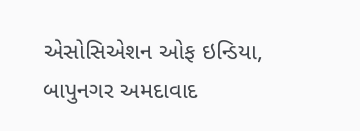એસોસિએશન ઓફ ઇન્ડિયા, બાપુનગર અમદાવાદ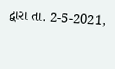દ્વારા તા. 2-5-2021,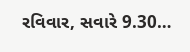રવિવાર, સવારે 9.30…